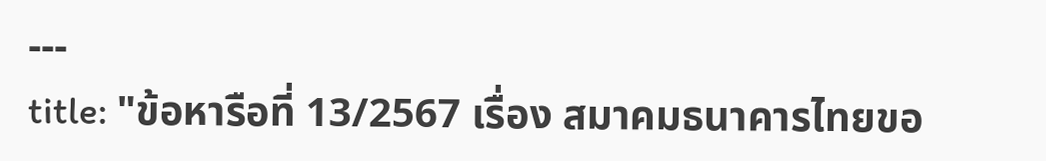---
title: "ข้อหารือที่ 13/2567 เรื่อง สมาคมธนาคารไทยขอ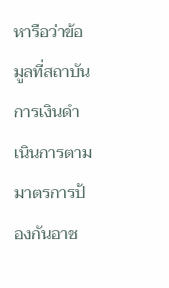หารือว่าข้อมูลที่สถาบันการเงินดำเนินการตามมาตรการป้องกันอาช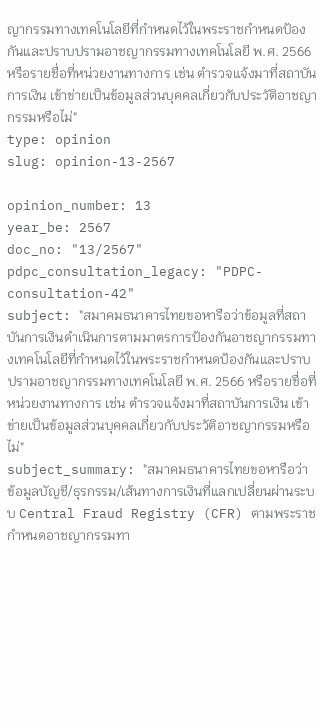ญากรรมทางเทคโนโลยีที่กำหนดไว้ในพระราชกำหนดป้องกันและปราบปรามอาชญากรรมทางเทคโนโลยี พ.ศ. 2566 หรือรายชื่อที่หน่วยงานทางการ เช่น ตำรวจแจ้งมาที่สถาบันการเงิน เข้าข่ายเป็นข้อมูลส่วนบุคคลเกี่ยวกับประวัติอาชญากรรมหรือไม่"
type: opinion
slug: opinion-13-2567

opinion_number: 13
year_be: 2567
doc_no: "13/2567"
pdpc_consultation_legacy: "PDPC-consultation-42"
subject: "สมาคมธนาคารไทยขอหารือว่าข้อมูลที่สถาบันการเงินดำเนินการตามมาตรการป้องกันอาชญากรรมทางเทคโนโลยีที่กำหนดไว้ในพระราชกำหนดป้องกันและปราบปรามอาชญากรรมทางเทคโนโลยี พ.ศ. 2566 หรือรายชื่อที่หน่วยงานทางการ เช่น ตำรวจแจ้งมาที่สถาบันการเงิน เข้าข่ายเป็นข้อมูลส่วนบุคคลเกี่ยวกับประวัติอาชญากรรมหรือไม่"
subject_summary: "สมาคมธนาคารไทยขอหารือว่า ข้อมูลบัญชี/ธุรกรรม/เส้นทางการเงินที่แลกเปลี่ยนผ่านระบบ Central Fraud Registry (CFR) ตามพระราชกำหนดอาชญากรรมทา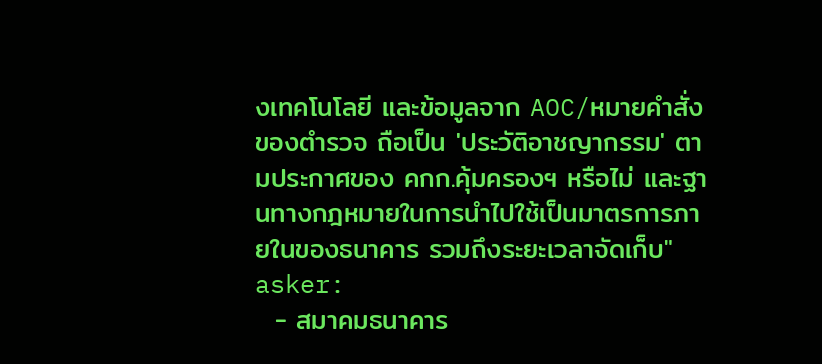งเทคโนโลยี และข้อมูลจาก AOC/หมายคำสั่งของตำรวจ ถือเป็น 'ประวัติอาชญากรรม' ตามประกาศของ คกก.คุ้มครองฯ หรือไม่ และฐานทางกฎหมายในการนำไปใช้เป็นมาตรการภายในของธนาคาร รวมถึงระยะเวลาจัดเก็บ"
asker:
  - สมาคมธนาคาร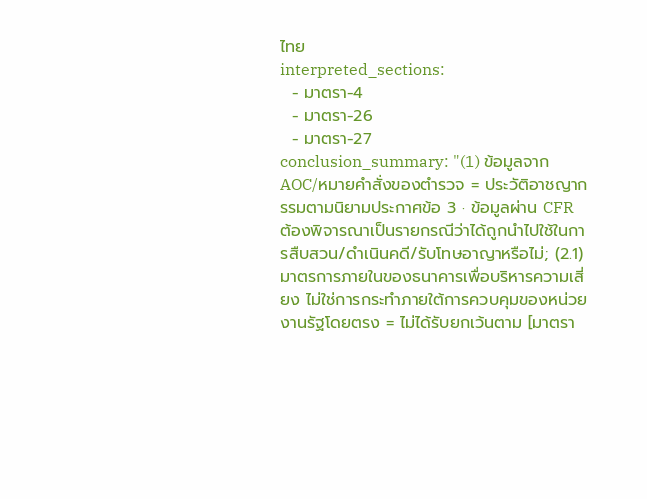ไทย
interpreted_sections:
  - มาตรา-4
  - มาตรา-26
  - มาตรา-27
conclusion_summary: "(1) ข้อมูลจาก AOC/หมายคำสั่งของตำรวจ = ประวัติอาชญากรรมตามนิยามประกาศข้อ 3 · ข้อมูลผ่าน CFR ต้องพิจารณาเป็นรายกรณีว่าได้ถูกนำไปใช้ในการสืบสวน/ดำเนินคดี/รับโทษอาญาหรือไม่; (2.1) มาตรการภายในของธนาคารเพื่อบริหารความเสี่ยง ไม่ใช่การกระทำภายใต้การควบคุมของหน่วยงานรัฐโดยตรง = ไม่ได้รับยกเว้นตาม [มาตรา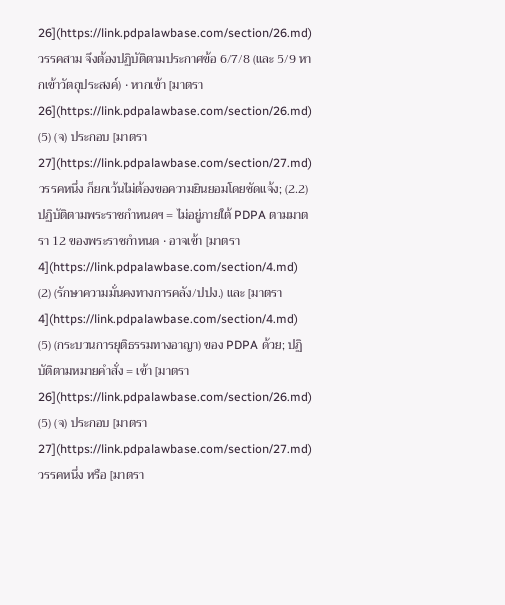26](https://link.pdpalawbase.com/section/26.md) วรรคสาม จึงต้องปฏิบัติตามประกาศข้อ 6/7/8 (และ 5/9 หากเข้าวัตถุประสงค์) · หากเข้า [มาตรา 26](https://link.pdpalawbase.com/section/26.md) (5) (จ) ประกอบ [มาตรา 27](https://link.pdpalawbase.com/section/27.md) วรรคหนึ่ง ก็ยกเว้นไม่ต้องขอความยินยอมโดยชัดแจ้ง; (2.2) ปฏิบัติตามพระราชกำหนดฯ = ไม่อยู่ภายใต้ PDPA ตามมาตรา 12 ของพระราชกำหนด · อาจเข้า [มาตรา 4](https://link.pdpalawbase.com/section/4.md) (2) (รักษาความมั่นคงทางการคลัง/ปปง.) และ [มาตรา 4](https://link.pdpalawbase.com/section/4.md) (5) (กระบวนการยุติธรรมทางอาญา) ของ PDPA ด้วย; ปฏิบัติตามหมายคำสั่ง = เข้า [มาตรา 26](https://link.pdpalawbase.com/section/26.md) (5) (จ) ประกอบ [มาตรา 27](https://link.pdpalawbase.com/section/27.md) วรรคหนึ่ง หรือ [มาตรา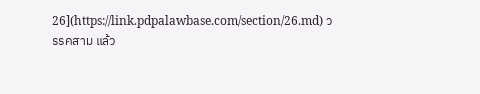26](https://link.pdpalawbase.com/section/26.md) วรรคสาม แล้ว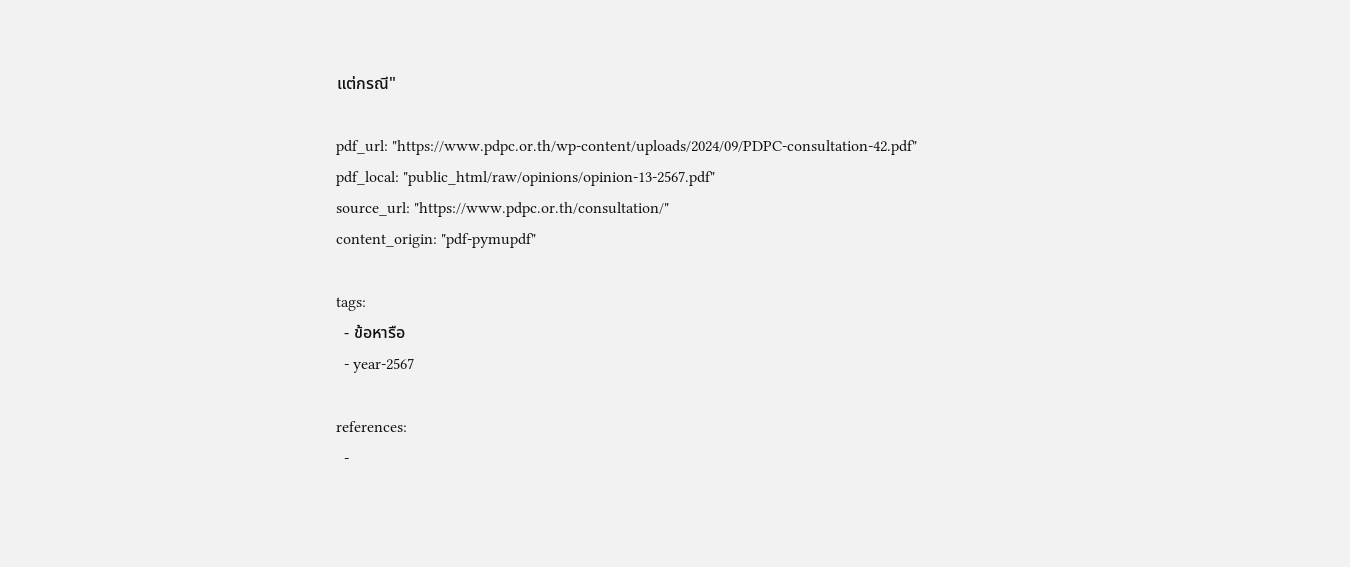แต่กรณี"

pdf_url: "https://www.pdpc.or.th/wp-content/uploads/2024/09/PDPC-consultation-42.pdf"
pdf_local: "public_html/raw/opinions/opinion-13-2567.pdf"
source_url: "https://www.pdpc.or.th/consultation/"
content_origin: "pdf-pymupdf"

tags:
  - ข้อหารือ
  - year-2567

references:
  -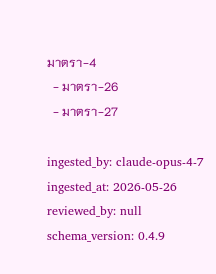มาตรา-4
  - มาตรา-26
  - มาตรา-27

ingested_by: claude-opus-4-7
ingested_at: 2026-05-26
reviewed_by: null
schema_version: 0.4.9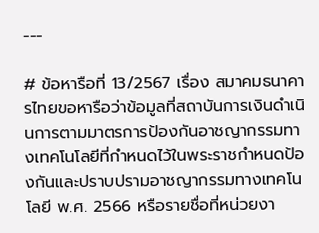---

# ข้อหารือที่ 13/2567 เรื่อง สมาคมธนาคารไทยขอหารือว่าข้อมูลที่สถาบันการเงินดำเนินการตามมาตรการป้องกันอาชญากรรมทางเทคโนโลยีที่กำหนดไว้ในพระราชกำหนดป้องกันและปราบปรามอาชญากรรมทางเทคโนโลยี พ.ศ. 2566 หรือรายชื่อที่หน่วยงา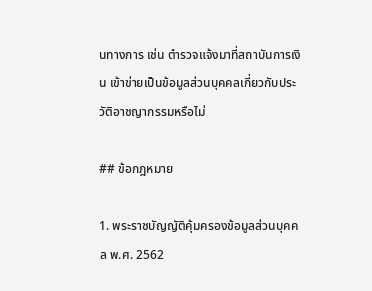นทางการ เช่น ตำรวจแจ้งมาที่สถาบันการเงิน เข้าข่ายเป็นข้อมูลส่วนบุคคลเกี่ยวกับประวัติอาชญากรรมหรือไม่

## ข้อกฎหมาย

1. พระราชบัญญัติคุ้มครองข้อมูลส่วนบุคคล พ.ศ. 2562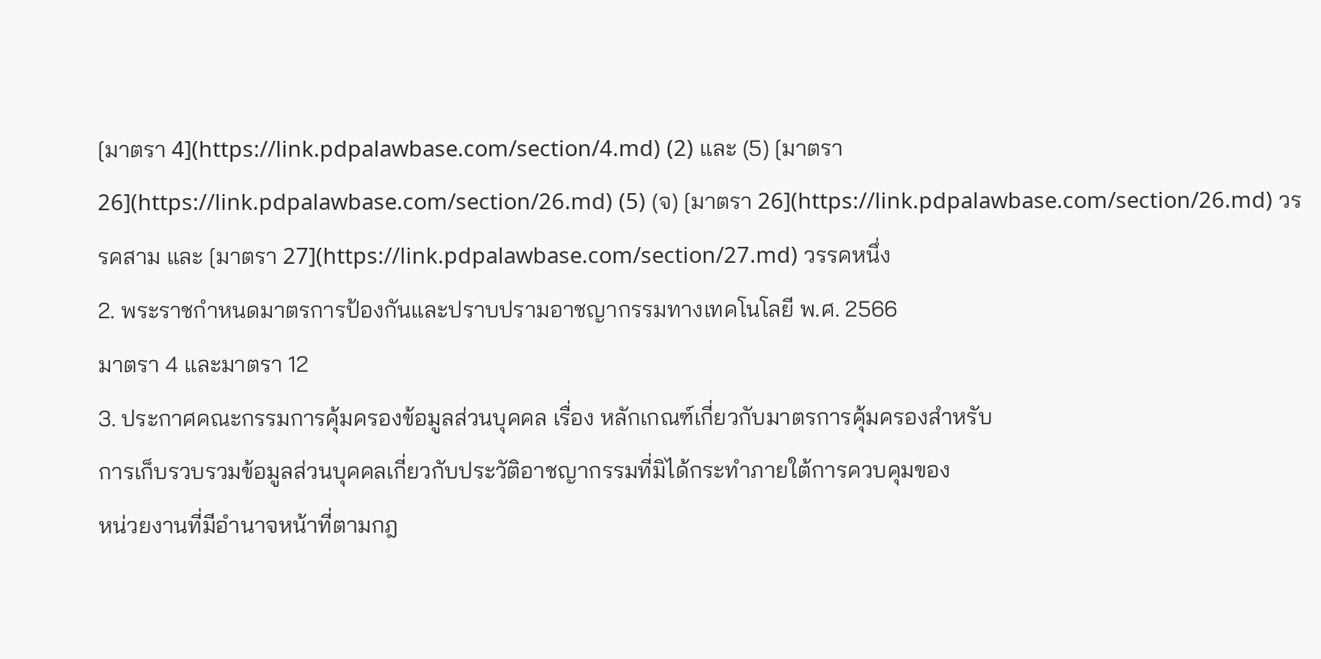[มาตรา 4](https://link.pdpalawbase.com/section/4.md) (2) และ (5) [มาตรา 26](https://link.pdpalawbase.com/section/26.md) (5) (จ) [มาตรา 26](https://link.pdpalawbase.com/section/26.md) วรรคสาม และ [มาตรา 27](https://link.pdpalawbase.com/section/27.md) วรรคหนึ่ง
2. พระราชกำหนดมาตรการป้องกันและปราบปรามอาชญากรรมทางเทคโนโลยี พ.ศ. 2566
มาตรา 4 และมาตรา 12
3. ประกาศคณะกรรมการคุ้มครองข้อมูลส่วนบุคคล เรื่อง หลักเกณฑ์เกี่ยวกับมาตรการคุ้มครองสำหรับ
การเก็บรวบรวมข้อมูลส่วนบุคคลเกี่ยวกับประวัติอาชญากรรมที่มิได้กระทำภายใต้การควบคุมของ
หน่วยงานที่มีอำนาจหน้าที่ตามกฎ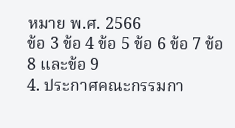หมาย พ.ศ. 2566
ข้อ 3 ข้อ 4 ข้อ 5 ข้อ 6 ข้อ 7 ข้อ 8 และข้อ 9
4. ประกาศคณะกรรมกา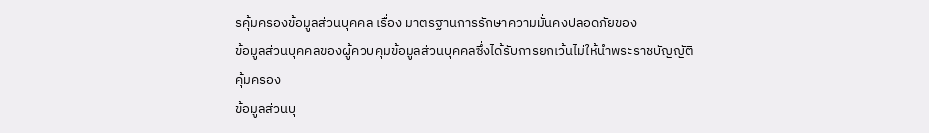รคุ้มครองข้อมูลส่วนบุคคล เรื่อง มาตรฐานการรักษาความมั่นคงปลอดภัยของ
ข้อมูลส่วนบุคคลของผู้ควบคุมข้อมูลส่วนบุคคลซึ่งได้รับการยกเว้นไม่ให้นำพระราชบัญญัติคุ้มครอง
ข้อมูลส่วนบุ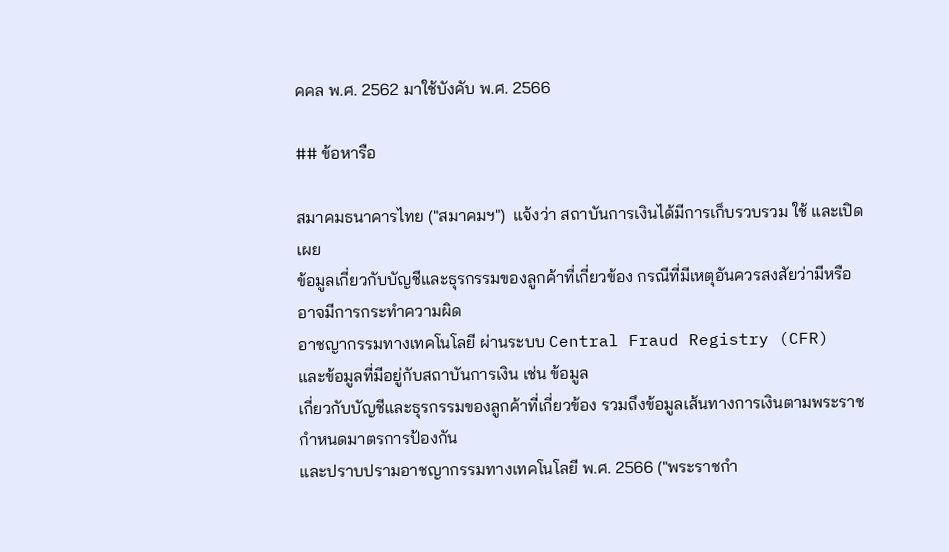คคล พ.ศ. 2562 มาใช้บังคับ พ.ศ. 2566

## ข้อหารือ

สมาคมธนาคารไทย ("สมาคมฯ")  แจ้งว่า สถาบันการเงินได้มีการเก็บรวบรวม ใช้ และเปิดเผย
ข้อมูลเกี่ยวกับบัญชีและธุรกรรมของลูกค้าที่เกี่ยวข้อง กรณีที่มีเหตุอันควรสงสัยว่ามีหรืออาจมีการกระทำความผิด
อาชญากรรมทางเทคโนโลยี ผ่านระบบ Central Fraud Registry (CFR) และข้อมูลที่มีอยู่กับสถาบันการเงิน เช่น ข้อมูล
เกี่ยวกับบัญชีและธุรกรรมของลูกค้าที่เกี่ยวข้อง รวมถึงข้อมูลเส้นทางการเงินตามพระราชกำหนดมาตรการป้องกัน
และปราบปรามอาชญากรรมทางเทคโนโลยี พ.ศ. 2566 ("พระราชกำ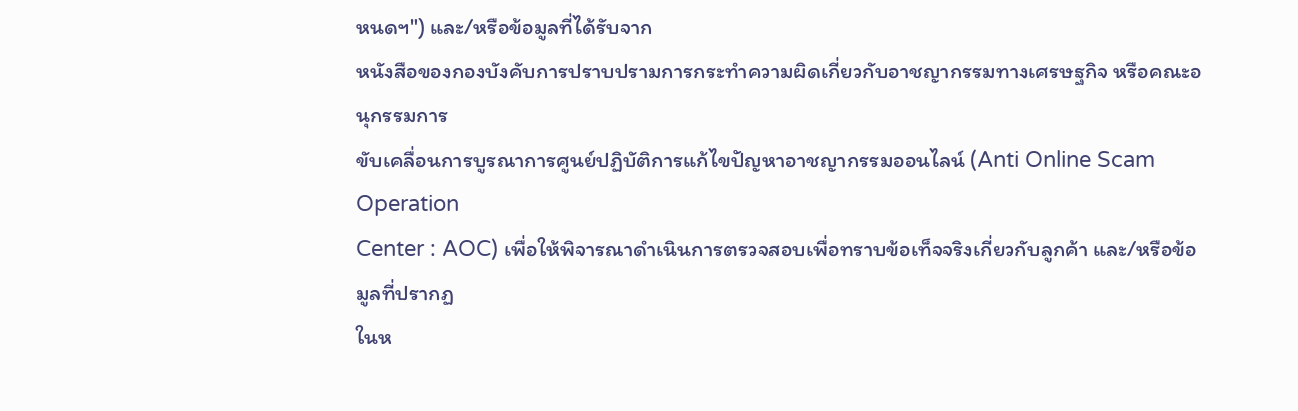หนดฯ") และ/หรือข้อมูลที่ได้รับจาก
หนังสือของกองบังคับการปราบปรามการกระทำความผิดเกี่ยวกับอาชญากรรมทางเศรษฐกิจ หรือคณะอนุกรรมการ
ขับเคลื่อนการบูรณาการศูนย์ปฏิบัติการแก้ไขปัญหาอาชญากรรมออนไลน์ (Anti Online Scam Operation
Center : AOC) เพื่อให้พิจารณาดำเนินการตรวจสอบเพื่อทราบข้อเท็จจริงเกี่ยวกับลูกค้า และ/หรือข้อมูลที่ปรากฏ
ในห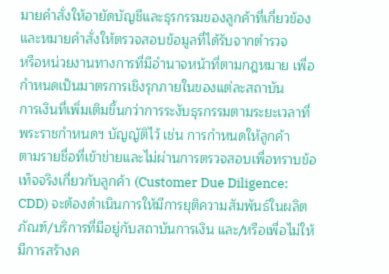มายคำสั่งให้อายัดบัญชีและธุรกรรมของลูกค้าที่เกี่ยวข้อง และหมายคำสั่งให้ตรวจสอบข้อมูลที่ได้รับจากตำรวจ
หรือหน่วยงานทางการที่มีอำนาจหน้าที่ตามกฎหมาย เพื่อกำหนดเป็นมาตรการเชิงรุกภายในของแต่ละสถาบัน
การเงินที่เพิ่มเติมขึ้นกว่าการระงับธุรกรรมตามระยะเวลาที่พระราชกำหนดฯ บัญญัติไว้ เช่น การกำหนดให้ลูกค้า
ตามรายชื่อที่เข้าข่ายและไม่ผ่านการตรวจสอบเพื่อทราบข้อเท็จจริงเกี่ยวกับลูกค้า (Customer Due Diligence:
CDD) จะต้องดำเนินการให้มีการยุติความสัมพันธ์ในผลิตภัณฑ์/บริการที่มีอยู่กับสถาบันการเงิน และ/หรือเพื่อไม่ให้
มีการสร้างค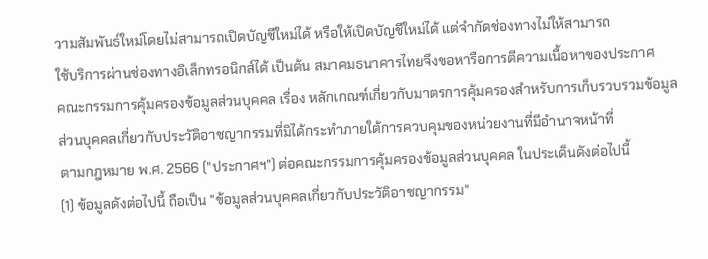วามสัมพันธ์ใหม่โดยไม่สามารถเปิดบัญชีใหม่ได้ หรือให้เปิดบัญชีใหม่ได้ แต่จำกัดช่องทางไม่ให้สามารถ
ใช้บริการผ่านช่องทางอิเล็กทรอนิกส์ได้ เป็นต้น สมาคมธนาคารไทยจึงขอหารือการตีความเนื้อหาของประกาศ
คณะกรรมการคุ้มครองข้อมูลส่วนบุคคล เรื่อง หลักเกณฑ์เกี่ยวกับมาตรการคุ้มครองสำหรับการเก็บรวบรวมข้อมูล
ส่วนบุคคลเกี่ยวกับประวัติอาชญากรรมที่มิได้กระทำภายใต้การควบคุมของหน่วยงานที่มีอำนาจหน้าที่
ตามกฎหมาย พ.ศ. 2566 ("ประกาศฯ") ต่อคณะกรรมการคุ้มครองข้อมูลส่วนบุคคล ในประเด็นดังต่อไปนี้
(1) ข้อมูลดังต่อไปนี้ ถือเป็น "ข้อมูลส่วนบุคคลเกี่ยวกับประวัติอาชญากรรม"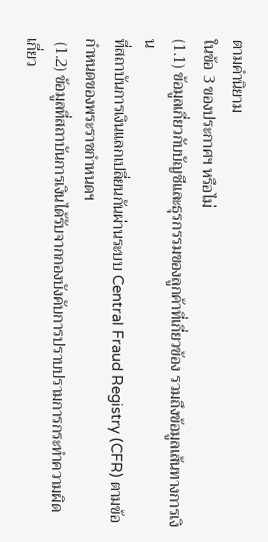ตามคำนิยาม
ในข้อ 3 ของประกาศฯ หรือไม่
(1.1) ข้อมูลเกี่ยวกับบัญชีและธุรกรรมของลูกค้าที่เกี่ยวข้อง รวมถึงข้อมูลเส้นทางการเงิน
ที่สถาบันการเงินแลกเปลี่ยนกันผ่านระบบ Central Fraud Registry (CFR) ตามข้อกำหนดของพระราชกำหนดฯ
 (1.2) ข้อมูลที่สถาบันการเงินได้รับจากกองบังคับการปราบปรามการกระทำความผิด
เกี่ยว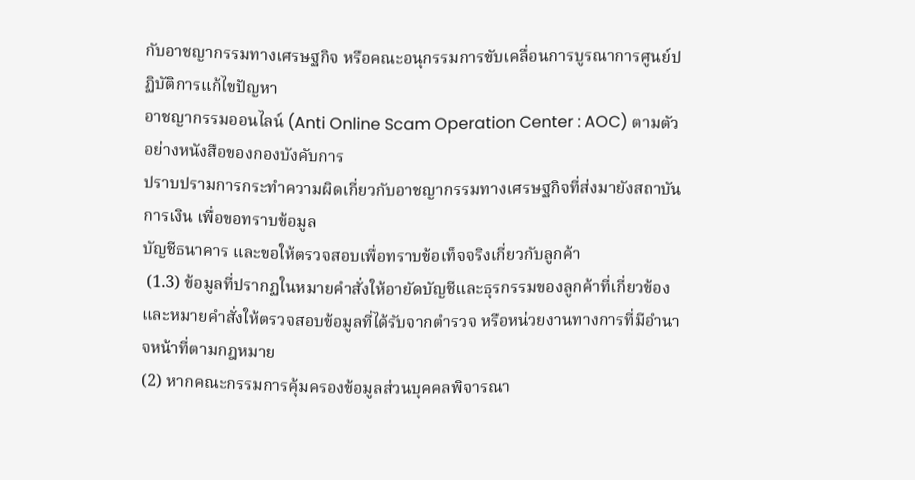กับอาชญากรรมทางเศรษฐกิจ หรือคณะอนุกรรมการขับเคลื่อนการบูรณาการศูนย์ปฏิบัติการแก้ไขปัญหา
อาชญากรรมออนไลน์ (Anti Online Scam Operation Center : AOC) ตามตัวอย่างหนังสือของกองบังคับการ
ปราบปรามการกระทำความผิดเกี่ยวกับอาชญากรรมทางเศรษฐกิจที่ส่งมายังสถาบันการเงิน เพื่อขอทราบข้อมูล
บัญชีธนาคาร และขอให้ตรวจสอบเพื่อทราบข้อเท็จจริงเกี่ยวกับลูกค้า
 (1.3) ข้อมูลที่ปรากฏในหมายคำสั่งให้อายัดบัญชีและธุรกรรมของลูกค้าที่เกี่ยวข้อง
และหมายคำสั่งให้ตรวจสอบข้อมูลที่ได้รับจากตำรวจ หรือหน่วยงานทางการที่มีอำนาจหน้าที่ตามกฎหมาย
(2) หากคณะกรรมการคุ้มครองข้อมูลส่วนบุคคลพิจารณา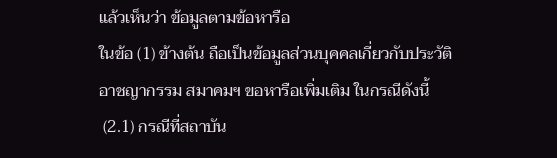แล้วเห็นว่า ข้อมูลตามข้อหารือ
ในข้อ (1) ข้างต้น ถือเป็นข้อมูลส่วนบุคคลเกี่ยวกับประวัติอาชญากรรม สมาคมฯ ขอหารือเพิ่มเติม ในกรณีดังนี้
 (2.1) กรณีที่สถาบัน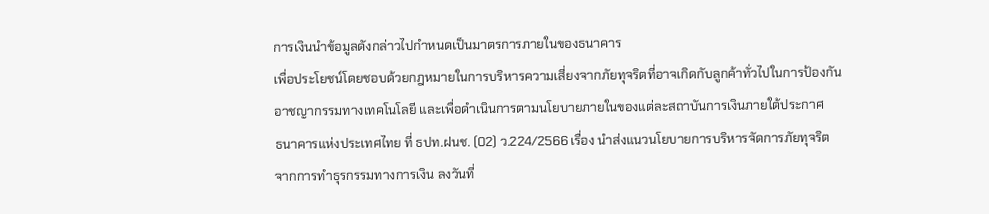การเงินนำข้อมูลดังกล่าวไปกำหนดเป็นมาตรการภายในของธนาคาร
เพื่อประโยชน์โดยชอบด้วยกฎหมายในการบริหารความเสี่ยงจากภัยทุจริตที่อาจเกิดกับลูกค้าทั่วไปในการป้องกัน
อาชญากรรมทางเทคโนโลยี และเพื่อดำเนินการตามนโยบายภายในของแต่ละสถาบันการเงินภายใต้ประกาศ
ธนาคารแห่งประเทศไทย ที่ ธปท.ฝนช. (02) ว.224/2566 เรื่อง นำส่งแนวนโยบายการบริหารจัดการภัยทุจริต
จากการทำธุรกรรมทางการเงิน ลงวันที่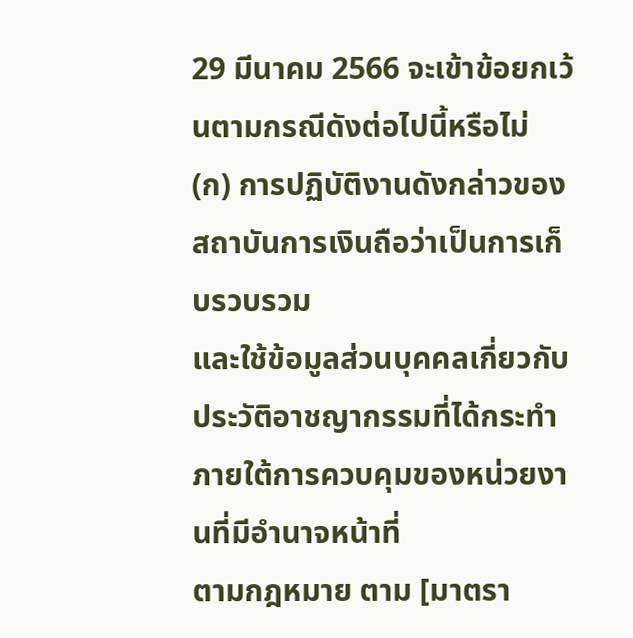29 มีนาคม 2566 จะเข้าข้อยกเว้นตามกรณีดังต่อไปนี้หรือไม่
(ก) การปฏิบัติงานดังกล่าวของสถาบันการเงินถือว่าเป็นการเก็บรวบรวม
และใช้ข้อมูลส่วนบุคคลเกี่ยวกับประวัติอาชญากรรมที่ได้กระทำภายใต้การควบคุมของหน่วยงานที่มีอำนาจหน้าที่
ตามกฎหมาย ตาม [มาตรา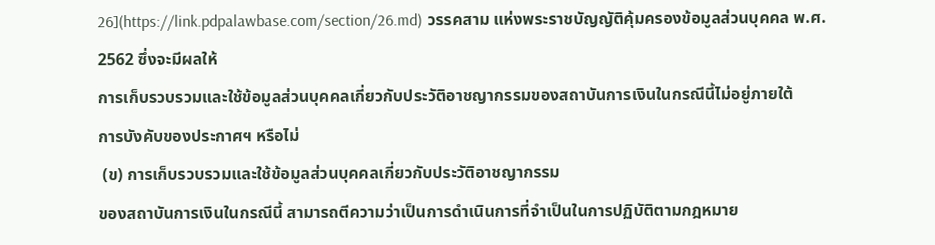26](https://link.pdpalawbase.com/section/26.md) วรรคสาม แห่งพระราชบัญญัติคุ้มครองข้อมูลส่วนบุคคล พ.ศ. 2562 ซึ่งจะมีผลให้
การเก็บรวบรวมและใช้ข้อมูลส่วนบุคคลเกี่ยวกับประวัติอาชญากรรมของสถาบันการเงินในกรณีนี้ไม่อยู่ภายใต้
การบังคับของประกาศฯ หรือไม่
 (ข) การเก็บรวบรวมและใช้ข้อมูลส่วนบุคคลเกี่ยวกับประวัติอาชญากรรม
ของสถาบันการเงินในกรณีนี้ สามารถตีความว่าเป็นการดำเนินการที่จำเป็นในการปฏิบัติตามกฎหมาย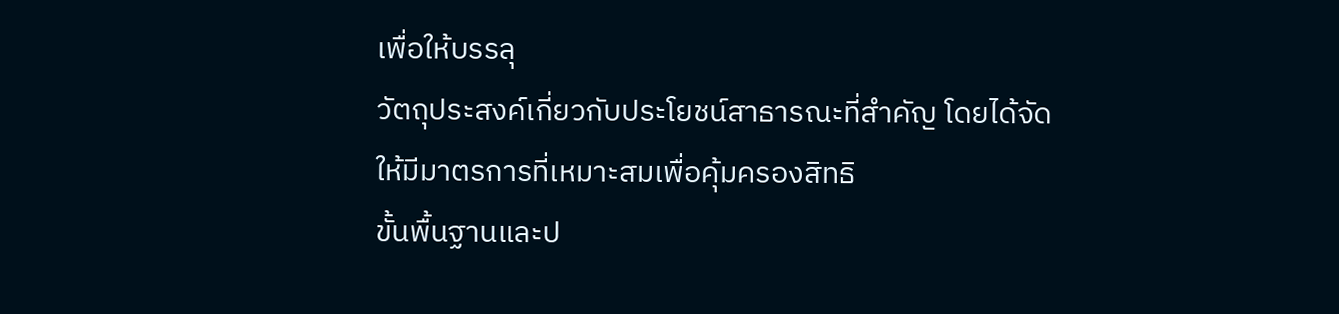เพื่อให้บรรลุ
วัตถุประสงค์เกี่ยวกับประโยชน์สาธารณะที่สำคัญ โดยได้จัดให้มีมาตรการที่เหมาะสมเพื่อคุ้มครองสิทธิ
ขั้นพื้นฐานและป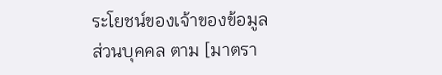ระโยชน์ของเจ้าของข้อมูลส่วนบุคคล ตาม [มาตรา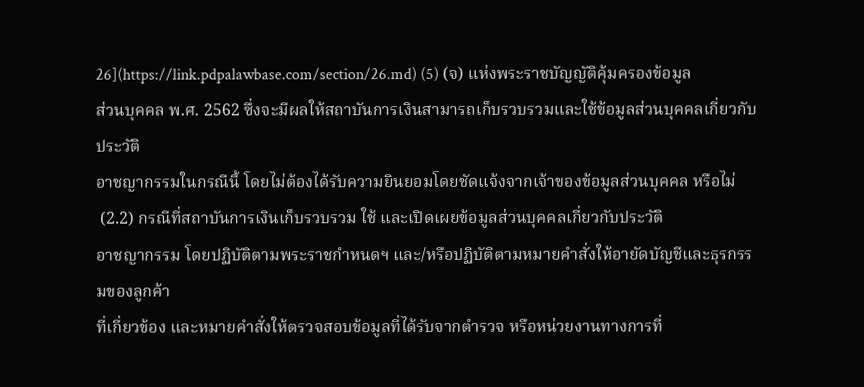26](https://link.pdpalawbase.com/section/26.md) (5) (จ) แห่งพระราชบัญญัติคุ้มครองข้อมูล
ส่วนบุคคล พ.ศ. 2562 ซึ่งจะมีผลให้สถาบันการเงินสามารถเก็บรวบรวมและใช้ข้อมูลส่วนบุคคลเกี่ยวกับประวัติ
อาชญากรรมในกรณีนี้ โดยไม่ต้องได้รับความยินยอมโดยชัดแจ้งจากเจ้าของข้อมูลส่วนบุคคล หรือไม่
 (2.2) กรณีที่สถาบันการเงินเก็บรวบรวม ใช้ และเปิดเผยข้อมูลส่วนบุคคลเกี่ยวกับประวัติ
อาชญากรรม โดยปฏิบัติตามพระราชกำหนดฯ และ/หรือปฏิบัติตามหมายคำสั่งให้อายัดบัญชีและธุรกรรมของลูกค้า
ที่เกี่ยวข้อง และหมายคำสั่งให้ตรวจสอบข้อมูลที่ได้รับจากตำรวจ หรือหน่วยงานทางการที่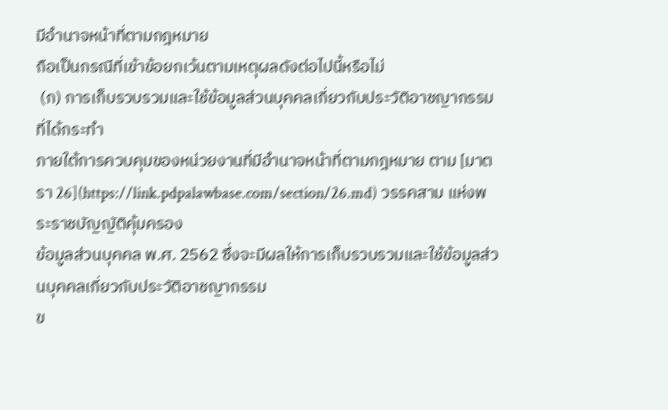มีอำนาจหน้าที่ตามกฎหมาย
ถือเป็นกรณีที่เข้าข้อยกเว้นตามเหตุผลดังต่อไปนี้หรือไม่
 (ก) การเก็บรวบรวมและใช้ข้อมูลส่วนบุคคลเกี่ยวกับประวัติอาชญากรรมที่ได้กระทำ
ภายใต้การควบคุมของหน่วยงานที่มีอำนาจหน้าที่ตามกฎหมาย ตาม [มาตรา 26](https://link.pdpalawbase.com/section/26.md) วรรคสาม แห่งพระราชบัญญัติคุ้มครอง
ข้อมูลส่วนบุคคล พ.ศ. 2562 ซึ่งจะมีผลให้การเก็บรวบรวมและใช้ข้อมูลส่วนบุคคลเกี่ยวกับประวัติอาชญากรรม
ข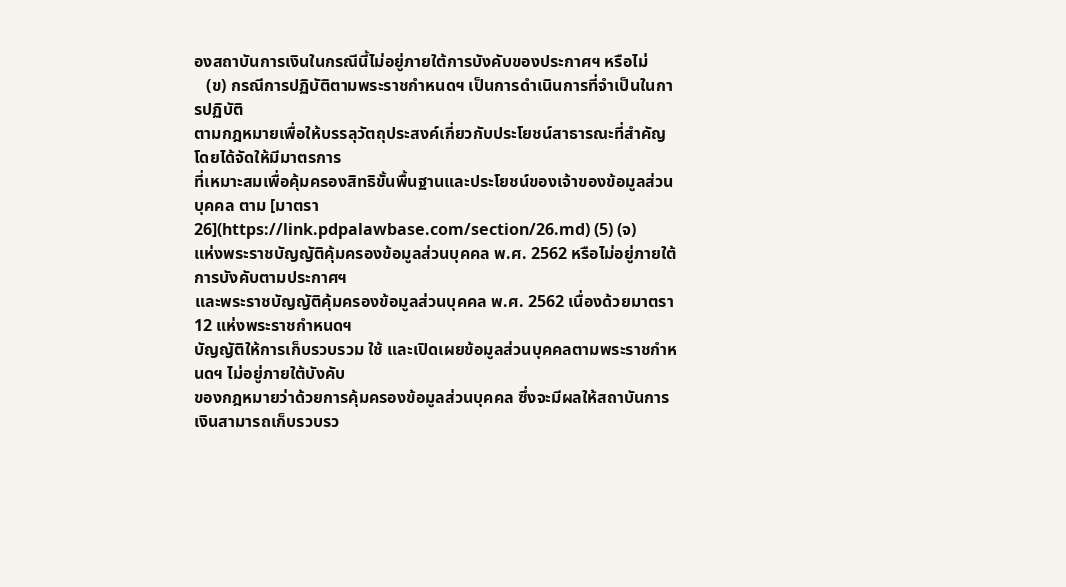องสถาบันการเงินในกรณีนี้ไม่อยู่ภายใต้การบังคับของประกาศฯ หรือไม่
   (ข) กรณีการปฏิบัติตามพระราชกำหนดฯ เป็นการดำเนินการที่จำเป็นในการปฏิบัติ
ตามกฎหมายเพื่อให้บรรลุวัตถุประสงค์เกี่ยวกับประโยชน์สาธารณะที่สำคัญ โดยได้จัดให้มีมาตรการ
ที่เหมาะสมเพื่อคุ้มครองสิทธิขั้นพื้นฐานและประโยชน์ของเจ้าของข้อมูลส่วนบุคคล ตาม [มาตรา 26](https://link.pdpalawbase.com/section/26.md) (5) (จ)
แห่งพระราชบัญญัติคุ้มครองข้อมูลส่วนบุคคล พ.ศ. 2562 หรือไม่อยู่ภายใต้การบังคับตามประกาศฯ
และพระราชบัญญัติคุ้มครองข้อมูลส่วนบุคคล พ.ศ. 2562 เนื่องด้วยมาตรา 12 แห่งพระราชกำหนดฯ
บัญญัติให้การเก็บรวบรวม ใช้ และเปิดเผยข้อมูลส่วนบุคคลตามพระราชกำหนดฯ ไม่อยู่ภายใต้บังคับ
ของกฎหมายว่าด้วยการคุ้มครองข้อมูลส่วนบุคคล ซึ่งจะมีผลให้สถาบันการเงินสามารถเก็บรวบรว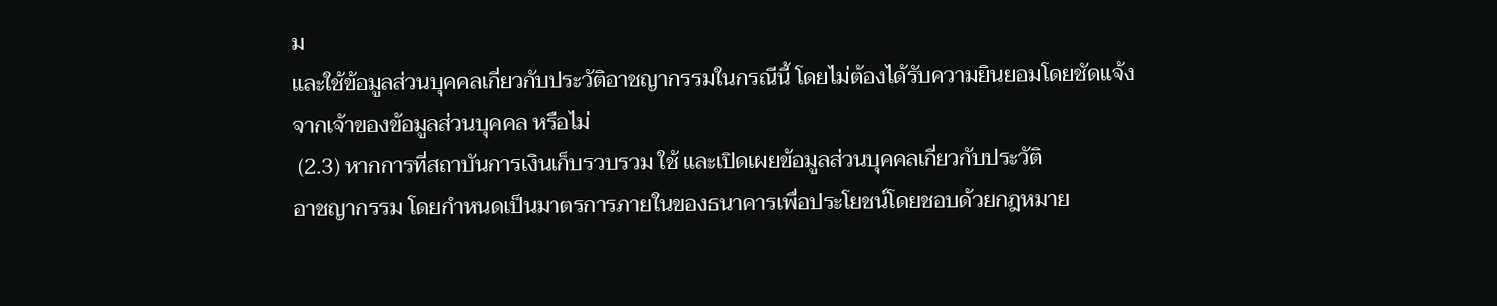ม
และใช้ข้อมูลส่วนบุคคลเกี่ยวกับประวัติอาชญากรรมในกรณีนี้ โดยไม่ต้องได้รับความยินยอมโดยชัดแจ้ง
จากเจ้าของข้อมูลส่วนบุคคล หรือไม่
 (2.3) หากการที่สถาบันการเงินเก็บรวบรวม ใช้ และเปิดเผยข้อมูลส่วนบุคคลเกี่ยวกับประวัติ
อาชญากรรม โดยกำหนดเป็นมาตรการภายในของธนาคารเพื่อประโยชน์โดยชอบด้วยกฎหมาย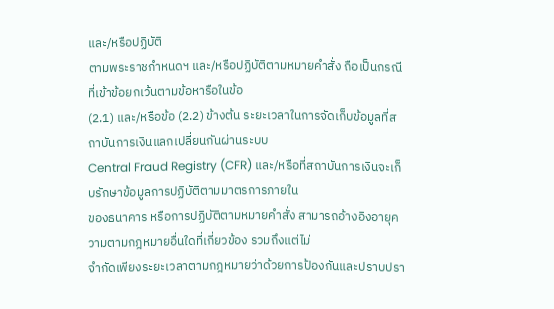และ/หรือปฏิบัติ
ตามพระราชกำหนดฯ และ/หรือปฏิบัติตามหมายคำสั่ง ถือเป็นกรณีที่เข้าข้อยกเว้นตามข้อหารือในข้อ
(2.1) และ/หรือข้อ (2.2) ข้างต้น ระยะเวลาในการจัดเก็บข้อมูลที่สถาบันการเงินแลกเปลี่ยนกันผ่านระบบ
Central Fraud Registry (CFR) และ/หรือที่สถาบันการเงินจะเก็บรักษาข้อมูลการปฏิบัติตามมาตรการภายใน
ของธนาคาร หรือการปฏิบัติตามหมายคำสั่ง สามารถอ้างอิงอายุความตามกฎหมายอื่นใดที่เกี่ยวข้อง รวมถึงแต่ไม่
จำกัดเพียงระยะเวลาตามกฎหมายว่าด้วยการป้องกันและปราบปรา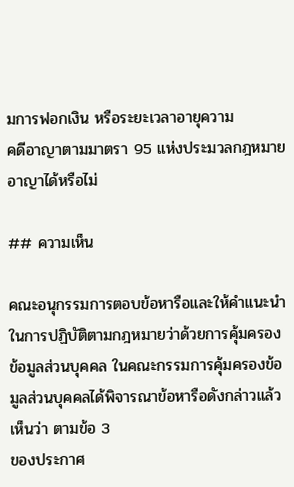มการฟอกเงิน หรือระยะเวลาอายุความ
คดีอาญาตามมาตรา 95 แห่งประมวลกฎหมายอาญาได้หรือไม่

## ความเห็น

คณะอนุกรรมการตอบข้อหารือและให้คำแนะนำในการปฏิบัติตามกฎหมายว่าด้วยการคุ้มครอง
ข้อมูลส่วนบุคคล ในคณะกรรมการคุ้มครองข้อมูลส่วนบุคคลได้พิจารณาข้อหารือดังกล่าวแล้วเห็นว่า ตามข้อ 3
ของประกาศ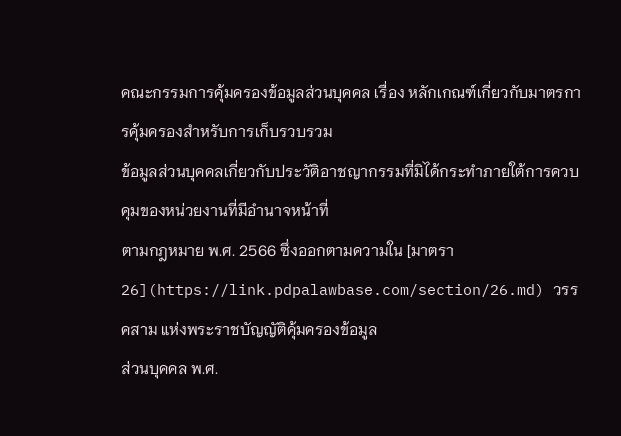คณะกรรมการคุ้มครองข้อมูลส่วนบุคคล เรื่อง หลักเกณฑ์เกี่ยวกับมาตรการคุ้มครองสำหรับการเก็บรวบรวม
ข้อมูลส่วนบุคคลเกี่ยวกับประวัติอาชญากรรมที่มิได้กระทำภายใต้การควบคุมของหน่วยงานที่มีอำนาจหน้าที่
ตามกฎหมาย พ.ศ. 2566 ซึ่งออกตามความใน [มาตรา 26](https://link.pdpalawbase.com/section/26.md) วรรคสาม แห่งพระราชบัญญัติคุ้มครองข้อมูล
ส่วนบุคคล พ.ศ.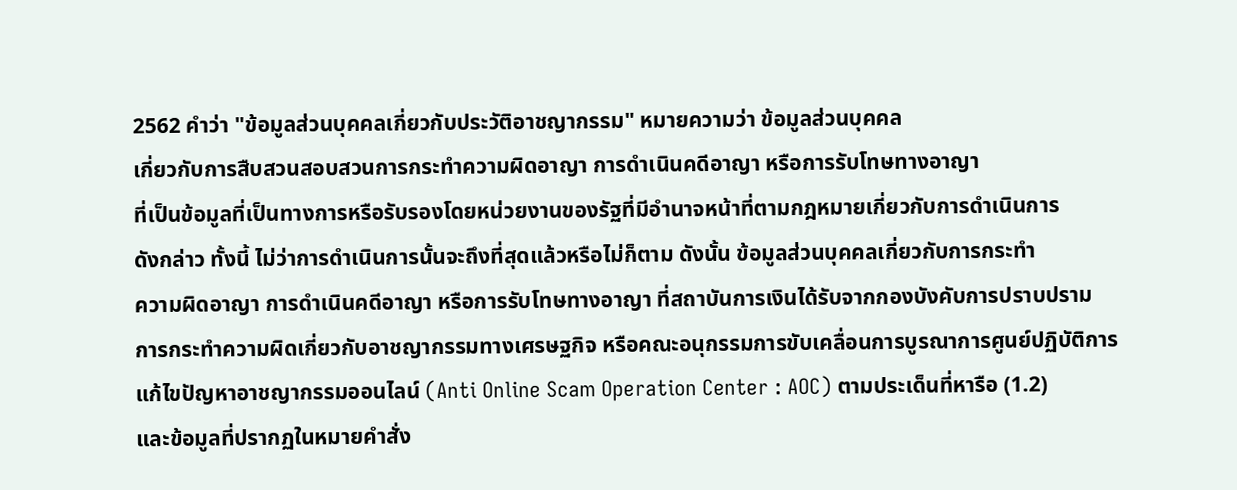2562 คำว่า "ข้อมูลส่วนบุคคลเกี่ยวกับประวัติอาชญากรรม" หมายความว่า ข้อมูลส่วนบุคคล
เกี่ยวกับการสืบสวนสอบสวนการกระทำความผิดอาญา การดำเนินคดีอาญา หรือการรับโทษทางอาญา
ที่เป็นข้อมูลที่เป็นทางการหรือรับรองโดยหน่วยงานของรัฐที่มีอำนาจหน้าที่ตามกฎหมายเกี่ยวกับการดำเนินการ
ดังกล่าว ทั้งนี้ ไม่ว่าการดำเนินการนั้นจะถึงที่สุดแล้วหรือไม่ก็ตาม ดังนั้น ข้อมูลส่วนบุคคลเกี่ยวกับการกระทำ
ความผิดอาญา การดำเนินคดีอาญา หรือการรับโทษทางอาญา ที่สถาบันการเงินได้รับจากกองบังคับการปราบปราม
การกระทำความผิดเกี่ยวกับอาชญากรรมทางเศรษฐกิจ หรือคณะอนุกรรมการขับเคลื่อนการบูรณาการศูนย์ปฏิบัติการ
แก้ไขปัญหาอาชญากรรมออนไลน์ (Anti Online Scam Operation Center : AOC) ตามประเด็นที่หารือ (1.2)
และข้อมูลที่ปรากฏในหมายคำสั่ง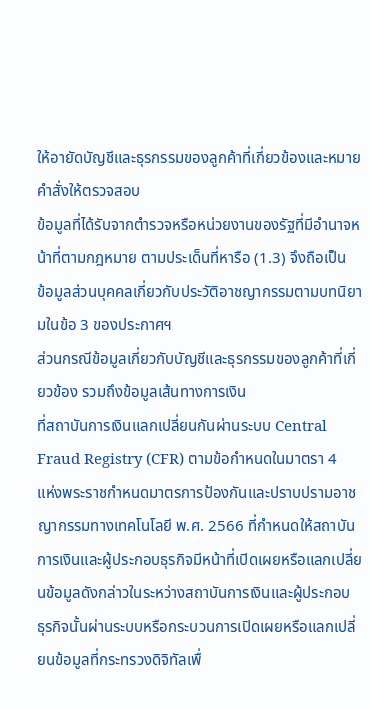ให้อายัดบัญชีและธุรกรรมของลูกค้าที่เกี่ยวข้องและหมายคำสั่งให้ตรวจสอบ
ข้อมูลที่ได้รับจากตำรวจหรือหน่วยงานของรัฐที่มีอำนาจหน้าที่ตามกฎหมาย ตามประเด็นที่หารือ (1.3) จึงถือเป็น
ข้อมูลส่วนบุคคลเกี่ยวกับประวัติอาชญากรรมตามบทนิยามในข้อ 3 ของประกาศฯ
ส่วนกรณีข้อมูลเกี่ยวกับบัญชีและธุรกรรมของลูกค้าที่เกี่ยวข้อง รวมถึงข้อมูลเส้นทางการเงิน
ที่สถาบันการเงินแลกเปลี่ยนกันผ่านระบบ Central Fraud Registry (CFR) ตามข้อกำหนดในมาตรา 4
แห่งพระราชกำหนดมาตรการป้องกันและปราบปรามอาชญากรรมทางเทคโนโลยี พ.ศ. 2566 ที่กำหนดให้สถาบัน
การเงินและผู้ประกอบธุรกิจมีหน้าที่เปิดเผยหรือแลกเปลี่ยนข้อมูลดังกล่าวในระหว่างสถาบันการเงินและผู้ประกอบ
ธุรกิจนั้นผ่านระบบหรือกระบวนการเปิดเผยหรือแลกเปลี่ยนข้อมูลที่กระทรวงดิจิทัลเพื่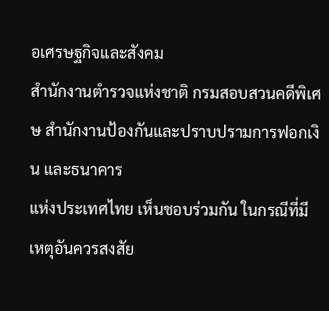อเศรษฐกิจและสังคม
สำนักงานตำรวจแห่งชาติ กรมสอบสวนคดีพิเศษ สำนักงานป้องกันและปราบปรามการฟอกเงิน และธนาคาร
แห่งประเทศไทย เห็นชอบร่วมกัน ในกรณีที่มีเหตุอันควรสงสัย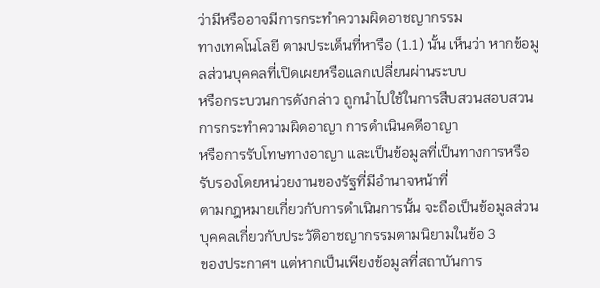ว่ามีหรืออาจมีการกระทำความผิดอาชญากรรม
ทางเทคโนโลยี ตามประเด็นที่หารือ (1.1) นั้น เห็นว่า หากข้อมูลส่วนบุคคลที่เปิดเผยหรือแลกเปลี่ยนผ่านระบบ
หรือกระบวนการดังกล่าว ถูกนำไปใช้ในการสืบสวนสอบสวนการกระทำความผิดอาญา การดำเนินคดีอาญา
หรือการรับโทษทางอาญา และเป็นข้อมูลที่เป็นทางการหรือรับรองโดยหน่วยงานของรัฐที่มีอำนาจหน้าที่
ตามกฎหมายเกี่ยวกับการดำเนินการนั้น จะถือเป็นข้อมูลส่วนบุคคลเกี่ยวกับประวัติอาชญากรรมตามนิยามในข้อ 3
ของประกาศฯ แต่หากเป็นเพียงข้อมูลที่สถาบันการ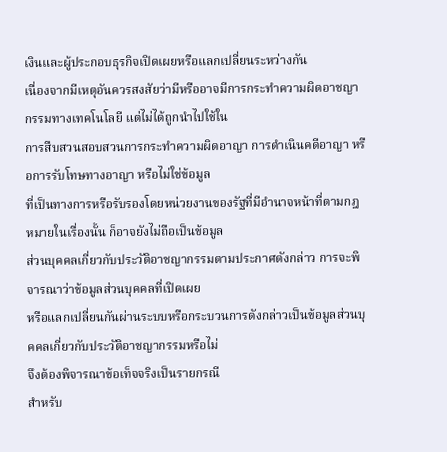เงินและผู้ประกอบธุรกิจเปิดเผยหรือแลกเปลี่ยนระหว่างกัน
เนื่องจากมีเหตุอันควรสงสัยว่ามีหรืออาจมีการกระทำความผิดอาชญากรรมทางเทคโนโลยี แต่ไม่ได้ถูกนำไปใช้ใน
การสืบสวนสอบสวนการกระทำความผิดอาญา การดำเนินคดีอาญา หรือการรับโทษทางอาญา หรือไม่ใช่ข้อมูล
ที่เป็นทางการหรือรับรองโดยหน่วยงานของรัฐที่มีอำนาจหน้าที่ตามกฎหมายในเรื่องนั้น ก็อาจยังไม่ถือเป็นข้อมูล
ส่วนบุคคลเกี่ยวกับประวัติอาชญากรรมตามประกาศดังกล่าว การจะพิจารณาว่าข้อมูลส่วนบุคคลที่เปิดเผย
หรือแลกเปลี่ยนกันผ่านระบบหรือกระบวนการดังกล่าวเป็นข้อมูลส่วนบุคคลเกี่ยวกับประวัติอาชญากรรมหรือไม่
จึงต้องพิจารณาข้อเท็จจริงเป็นรายกรณี
สำหรับ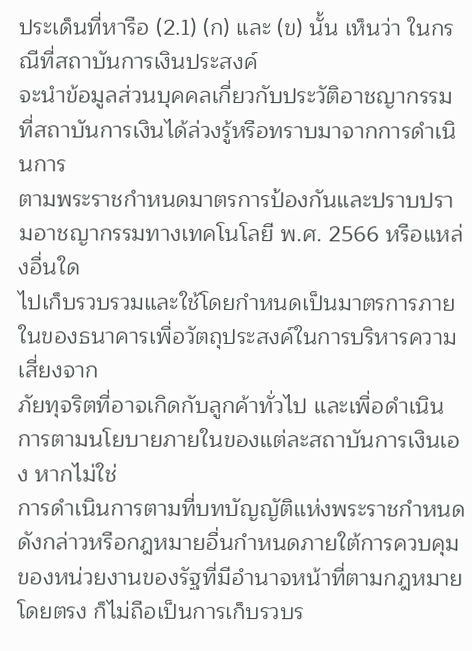ประเด็นที่หารือ (2.1) (ก) และ (ข) นั้น เห็นว่า ในกรณีที่สถาบันการเงินประสงค์
จะนำข้อมูลส่วนบุคคลเกี่ยวกับประวัติอาชญากรรมที่สถาบันการเงินได้ล่วงรู้หรือทราบมาจากการดำเนินการ
ตามพระราชกำหนดมาตรการป้องกันและปราบปรามอาชญากรรมทางเทคโนโลยี พ.ศ. 2566 หรือแหล่งอื่นใด
ไปเก็บรวบรวมและใช้โดยกำหนดเป็นมาตรการภายในของธนาคารเพื่อวัตถุประสงค์ในการบริหารความเสี่ยงจาก
ภัยทุจริตที่อาจเกิดกับลูกค้าทั่วไป และเพื่อดำเนินการตามนโยบายภายในของแต่ละสถาบันการเงินเอง หากไม่ใช่
การดำเนินการตามที่บทบัญญัติแห่งพระราชกำหนดดังกล่าวหรือกฎหมายอื่นกำหนดภายใต้การควบคุม
ของหน่วยงานของรัฐที่มีอำนาจหน้าที่ตามกฎหมายโดยตรง ก็ไม่ถือเป็นการเก็บรวบร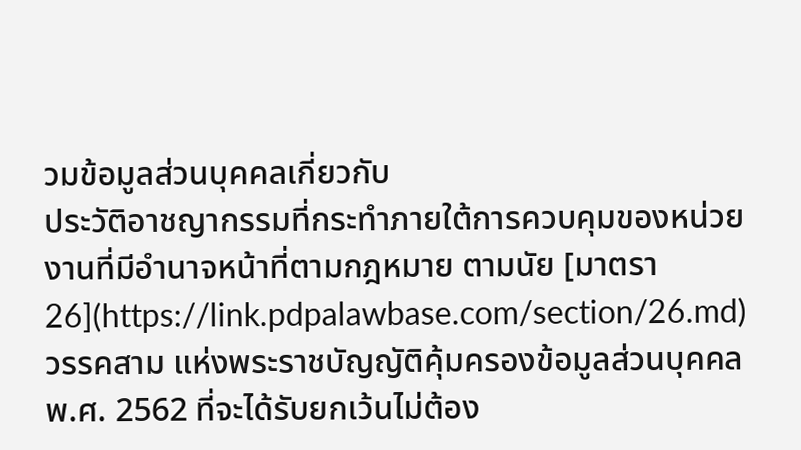วมข้อมูลส่วนบุคคลเกี่ยวกับ
ประวัติอาชญากรรมที่กระทำภายใต้การควบคุมของหน่วยงานที่มีอำนาจหน้าที่ตามกฎหมาย ตามนัย [มาตรา 26](https://link.pdpalawbase.com/section/26.md)
วรรคสาม แห่งพระราชบัญญัติคุ้มครองข้อมูลส่วนบุคคล พ.ศ. 2562 ที่จะได้รับยกเว้นไม่ต้อง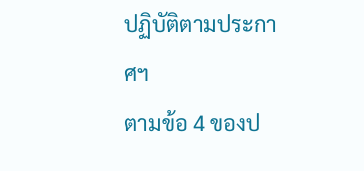ปฏิบัติตามประกาศฯ
ตามข้อ 4 ของป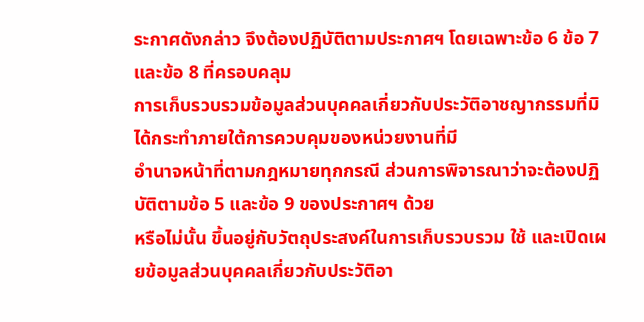ระกาศดังกล่าว จึงต้องปฏิบัติตามประกาศฯ โดยเฉพาะข้อ 6 ข้อ 7 และข้อ 8 ที่ครอบคลุม
การเก็บรวบรวมข้อมูลส่วนบุคคลเกี่ยวกับประวัติอาชญากรรมที่มิได้กระทำภายใต้การควบคุมของหน่วยงานที่มี
อำนาจหน้าที่ตามกฎหมายทุกกรณี ส่วนการพิจารณาว่าจะต้องปฏิบัติตามข้อ 5 และข้อ 9 ของประกาศฯ ด้วย
หรือไม่นั้น ขึ้นอยู่กับวัตถุประสงค์ในการเก็บรวบรวม ใช้ และเปิดเผยข้อมูลส่วนบุคคลเกี่ยวกับประวัติอา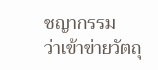ชญากรรม
ว่าเข้าข่ายวัตถุ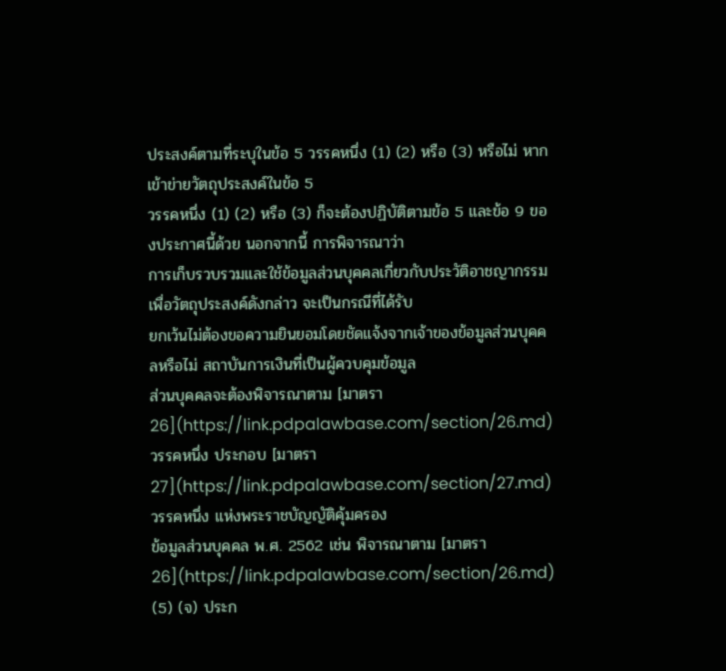ประสงค์ตามที่ระบุในข้อ 5 วรรคหนึ่ง (1) (2) หรือ (3) หรือไม่ หากเข้าข่ายวัตถุประสงค์ในข้อ 5
วรรคหนึ่ง (1) (2) หรือ (3) ก็จะต้องปฏิบัติตามข้อ 5 และข้อ 9 ของประกาศนี้ด้วย นอกจากนี้ การพิจารณาว่า
การเก็บรวบรวมและใช้ข้อมูลส่วนบุคคลเกี่ยวกับประวัติอาชญากรรมเพื่อวัตถุประสงค์ดังกล่าว จะเป็นกรณีที่ได้รับ
ยกเว้นไม่ต้องขอความยินยอมโดยชัดแจ้งจากเจ้าของข้อมูลส่วนบุคคลหรือไม่ สถาบันการเงินที่เป็นผู้ควบคุมข้อมูล
ส่วนบุคคลจะต้องพิจารณาตาม [มาตรา 26](https://link.pdpalawbase.com/section/26.md) วรรคหนึ่ง ประกอบ [มาตรา 27](https://link.pdpalawbase.com/section/27.md) วรรคหนึ่ง แห่งพระราชบัญญัติคุ้มครอง
ข้อมูลส่วนบุคคล พ.ศ. 2562 เช่น พิจารณาตาม [มาตรา 26](https://link.pdpalawbase.com/section/26.md) (5) (จ) ประก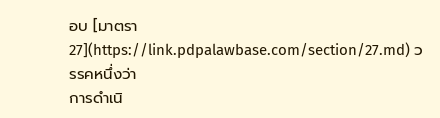อบ [มาตรา 27](https://link.pdpalawbase.com/section/27.md) วรรคหนึ่งว่า
การดำเนิ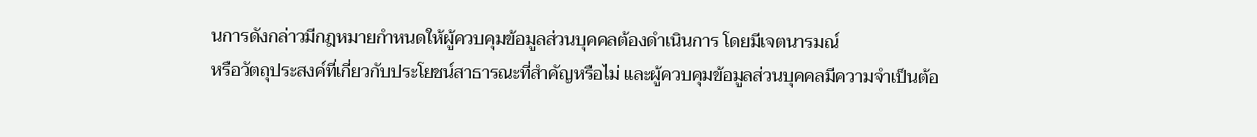นการดังกล่าวมีกฎหมายกำหนดให้ผู้ควบคุมข้อมูลส่วนบุคคลต้องดำเนินการ โดยมีเจตนารมณ์
หรือวัตถุประสงค์ที่เกี่ยวกับประโยชน์สาธารณะที่สำคัญหรือไม่ และผู้ควบคุมข้อมูลส่วนบุคคลมีความจำเป็นต้อ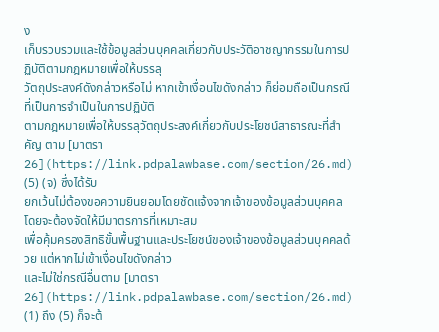ง
เก็บรวบรวมและใช้ข้อมูลส่วนบุคคลเกี่ยวกับประวัติอาชญากรรมในการปฏิบัติตามกฎหมายเพื่อให้บรรลุ
วัตถุประสงค์ดังกล่าวหรือไม่ หากเข้าเงื่อนไขดังกล่าว ก็ย่อมถือเป็นกรณีที่เป็นการจำเป็นในการปฏิบัติ
ตามกฎหมายเพื่อให้บรรลุวัตถุประสงค์เกี่ยวกับประโยชน์สาธารณะที่สำคัญ ตาม [มาตรา 26](https://link.pdpalawbase.com/section/26.md) (5) (จ) ซึ่งได้รับ
ยกเว้นไม่ต้องขอความยินยอมโดยชัดแจ้งจากเจ้าของข้อมูลส่วนบุคคล โดยจะต้องจัดให้มีมาตรการที่เหมาะสม
เพื่อคุ้มครองสิทธิขั้นพื้นฐานและประโยชน์ของเจ้าของข้อมูลส่วนบุคคลด้วย แต่หากไม่เข้าเงื่อนไขดังกล่าว
และไม่ใช่กรณีอื่นตาม [มาตรา 26](https://link.pdpalawbase.com/section/26.md) (1) ถึง (5) ก็จะต้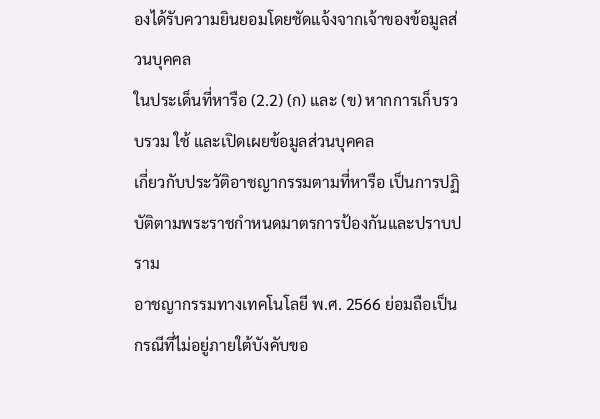องได้รับความยินยอมโดยชัดแจ้งจากเจ้าของข้อมูลส่วนบุคคล
ในประเด็นที่หารือ (2.2) (ก) และ (ข) หากการเก็บรวบรวม ใช้ และเปิดเผยข้อมูลส่วนบุคคล
เกี่ยวกับประวัติอาชญากรรมตามที่หารือ เป็นการปฏิบัติตามพระราชกำหนดมาตรการป้องกันและปราบปราม
อาชญากรรมทางเทคโนโลยี พ.ศ. 2566 ย่อมถือเป็นกรณีที่ไม่อยู่ภายใต้บังคับขอ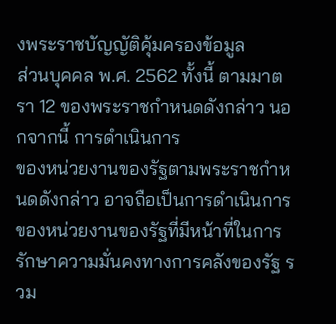งพระราชบัญญัติคุ้มครองข้อมูล
ส่วนบุคคล พ.ศ. 2562 ทั้งนี้ ตามมาตรา 12 ของพระราชกำหนดดังกล่าว นอกจากนี้ การดำเนินการ
ของหน่วยงานของรัฐตามพระราชกำหนดดังกล่าว อาจถือเป็นการดำเนินการของหน่วยงานของรัฐที่มีหน้าที่ในการ
รักษาความมั่นคงทางการคลังของรัฐ รวม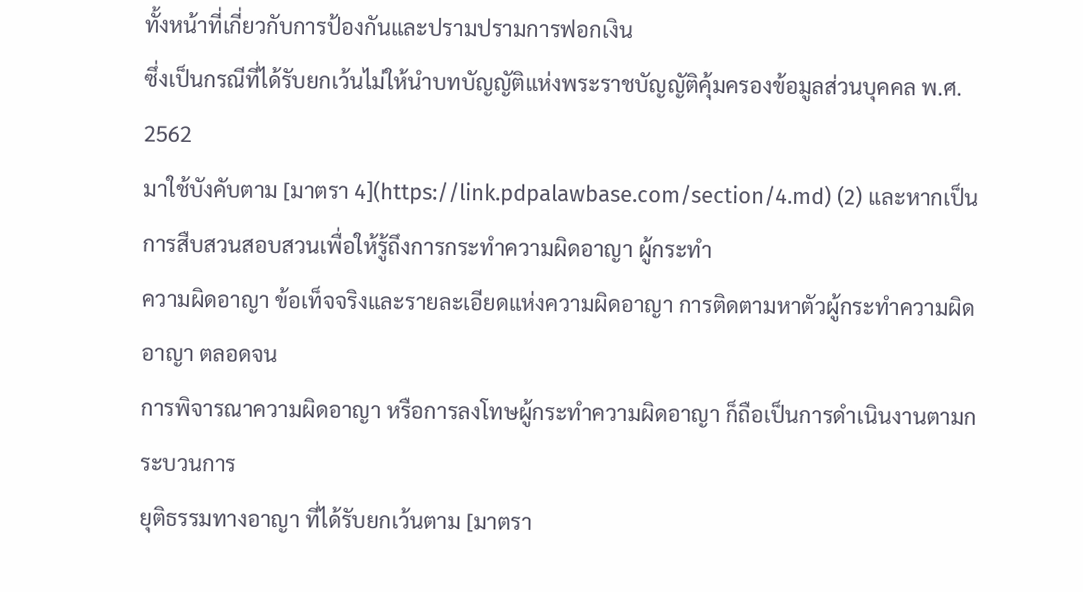ทั้งหน้าที่เกี่ยวกับการป้องกันและปรามปรามการฟอกเงิน
ซึ่งเป็นกรณีที่ได้รับยกเว้นไม่ให้นำบทบัญญัติแห่งพระราชบัญญัติคุ้มครองข้อมูลส่วนบุคคล พ.ศ. 2562
มาใช้บังคับตาม [มาตรา 4](https://link.pdpalawbase.com/section/4.md) (2) และหากเป็นการสืบสวนสอบสวนเพื่อให้รู้ถึงการกระทำความผิดอาญา ผู้กระทำ
ความผิดอาญา ข้อเท็จจริงและรายละเอียดแห่งความผิดอาญา การติดตามหาตัวผู้กระทำความผิดอาญา ตลอดจน
การพิจารณาความผิดอาญา หรือการลงโทษผู้กระทำความผิดอาญา ก็ถือเป็นการดำเนินงานตามกระบวนการ
ยุติธรรมทางอาญา ที่ได้รับยกเว้นตาม [มาตรา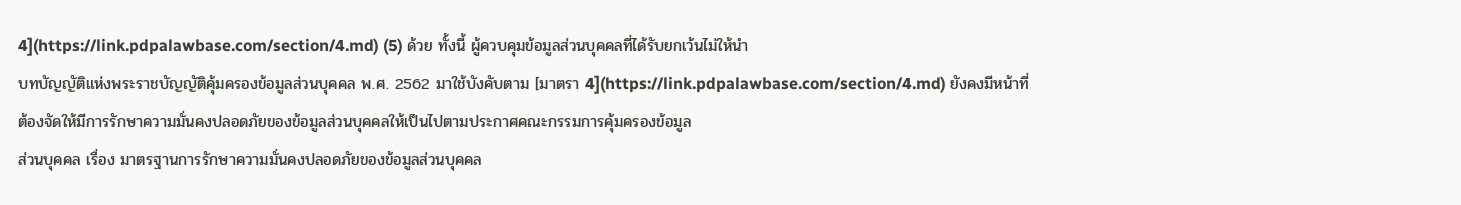4](https://link.pdpalawbase.com/section/4.md) (5) ด้วย ทั้งนี้ ผู้ควบคุมข้อมูลส่วนบุคคลที่ได้รับยกเว้นไม่ให้นำ
บทบัญญัติแห่งพระราชบัญญัติคุ้มครองข้อมูลส่วนบุคคล พ.ศ. 2562 มาใช้บังคับตาม [มาตรา 4](https://link.pdpalawbase.com/section/4.md) ยังคงมีหน้าที่
ต้องจัดให้มีการรักษาความมั่นคงปลอดภัยของข้อมูลส่วนบุคคลให้เป็นไปตามประกาศคณะกรรมการคุ้มครองข้อมูล
ส่วนบุคคล เรื่อง มาตรฐานการรักษาความมั่นคงปลอดภัยของข้อมูลส่วนบุคคล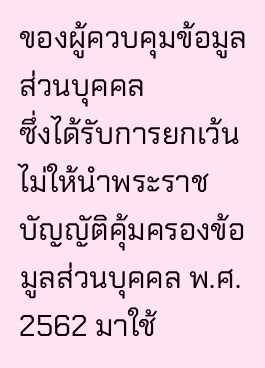ของผู้ควบคุมข้อมูลส่วนบุคคล
ซึ่งได้รับการยกเว้นไม่ให้นำพระราชบัญญัติคุ้มครองข้อมูลส่วนบุคคล พ.ศ. 2562 มาใช้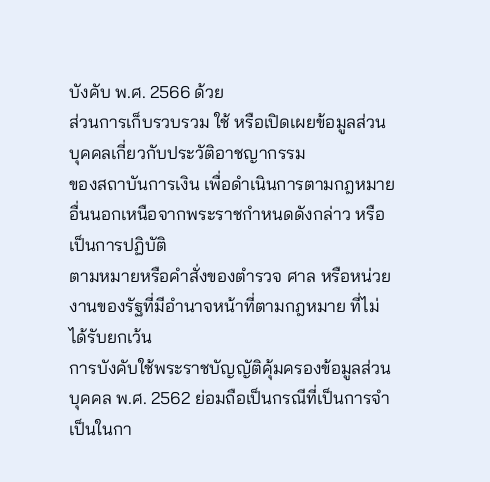บังคับ พ.ศ. 2566 ด้วย
ส่วนการเก็บรวบรวม ใช้ หรือเปิดเผยข้อมูลส่วนบุคคลเกี่ยวกับประวัติอาชญากรรม
ของสถาบันการเงิน เพื่อดำเนินการตามกฎหมายอื่นนอกเหนือจากพระราชกำหนดดังกล่าว หรือเป็นการปฏิบัติ
ตามหมายหรือคำสั่งของตำรวจ ศาล หรือหน่วยงานของรัฐที่มีอำนาจหน้าที่ตามกฎหมาย ที่ไม่ได้รับยกเว้น
การบังคับใช้พระราชบัญญัติคุ้มครองข้อมูลส่วนบุคคล พ.ศ. 2562 ย่อมถือเป็นกรณีที่เป็นการจำเป็นในกา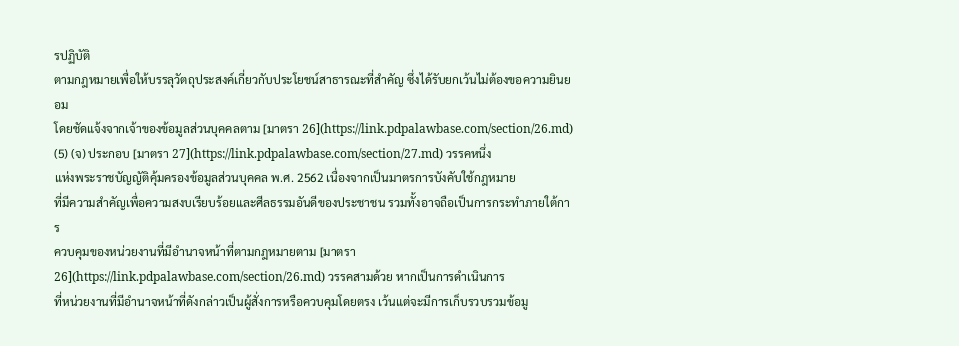รปฏิบัติ
ตามกฎหมายเพื่อให้บรรลุวัตถุประสงค์เกี่ยวกับประโยชน์สาธารณะที่สำคัญ ซึ่งได้รับยกเว้นไม่ต้องขอความยินยอม
โดยชัดแจ้งจากเจ้าของข้อมูลส่วนบุคคลตาม [มาตรา 26](https://link.pdpalawbase.com/section/26.md) (5) (จ) ประกอบ [มาตรา 27](https://link.pdpalawbase.com/section/27.md) วรรคหนึ่ง
แห่งพระราชบัญญัติคุ้มครองข้อมูลส่วนบุคคล พ.ศ. 2562 เนื่องจากเป็นมาตรการบังคับใช้กฎหมาย
ที่มีความสำคัญเพื่อความสงบเรียบร้อยและศีลธรรมอันดีของประชาชน รวมทั้งอาจถือเป็นการกระทำภายใต้การ
ควบคุมของหน่วยงานที่มีอำนาจหน้าที่ตามกฎหมายตาม [มาตรา 26](https://link.pdpalawbase.com/section/26.md) วรรคสามด้วย หากเป็นการดำเนินการ
ที่หน่วยงานที่มีอำนาจหน้าที่ดังกล่าวเป็นผู้สั่งการหรือควบคุมโดยตรง เว้นแต่จะมีการเก็บรวบรวมข้อมู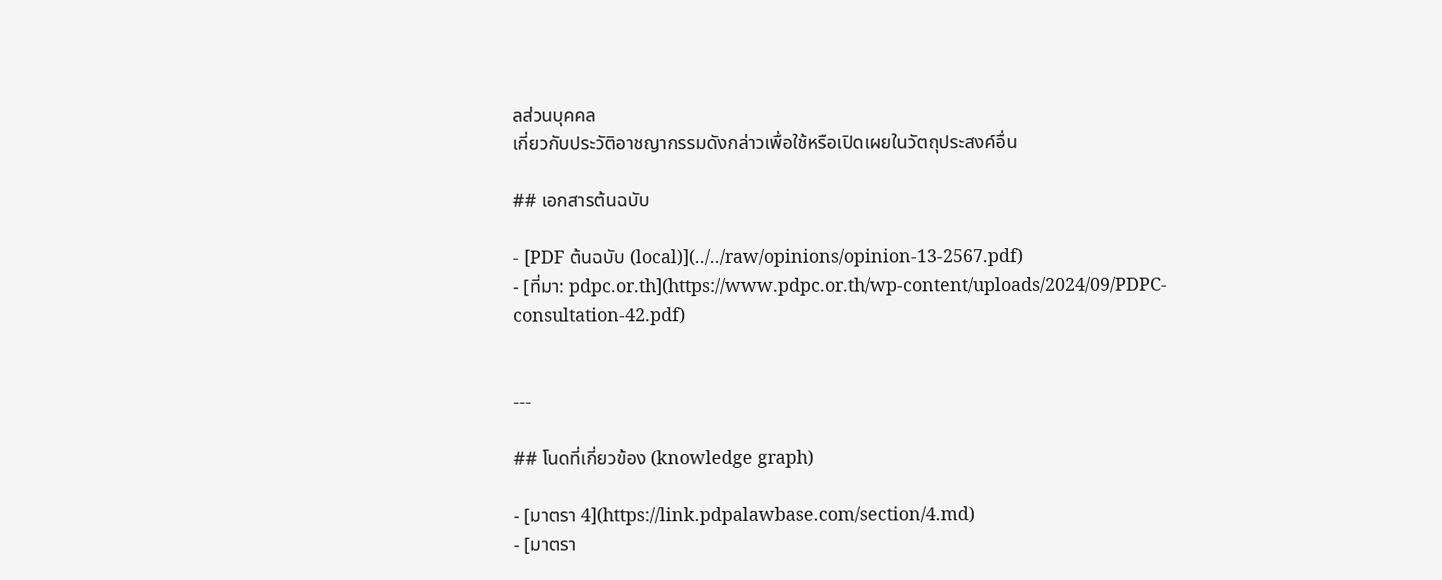ลส่วนบุคคล
เกี่ยวกับประวัติอาชญากรรมดังกล่าวเพื่อใช้หรือเปิดเผยในวัตถุประสงค์อื่น

## เอกสารต้นฉบับ

- [PDF ต้นฉบับ (local)](../../raw/opinions/opinion-13-2567.pdf)
- [ที่มา: pdpc.or.th](https://www.pdpc.or.th/wp-content/uploads/2024/09/PDPC-consultation-42.pdf)


---

## โนดที่เกี่ยวข้อง (knowledge graph)

- [มาตรา 4](https://link.pdpalawbase.com/section/4.md)
- [มาตรา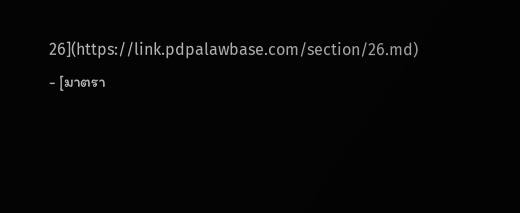26](https://link.pdpalawbase.com/section/26.md)
- [มาตรา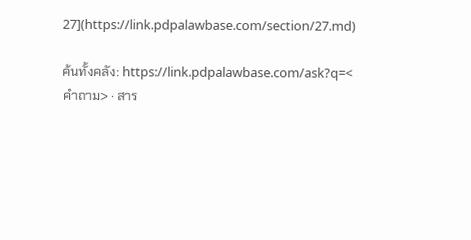27](https://link.pdpalawbase.com/section/27.md)

ค้นทั้งคลัง: https://link.pdpalawbase.com/ask?q=<คำถาม> · สาร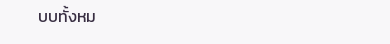บบทั้งหม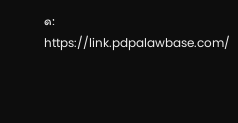ด: https://link.pdpalawbase.com/